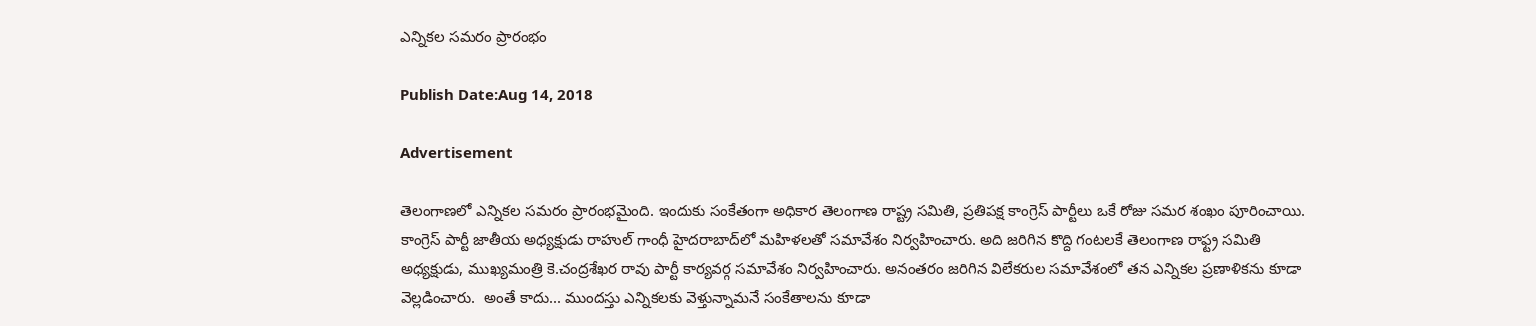ఎన్నికల సమరం ప్రారంభం

Publish Date:Aug 14, 2018

Advertisement

తెలంగాణలో ఎన్నికల సమరం ప్రారంభమైంది. ఇందుకు సంకేతంగా అధికార తెలంగాణ రాష్ట్ర సమితి, ప్రతిపక్ష కాంగ్రెస్ పార్టీలు ఒకే రోజు సమర శంఖం పూరించాయి. కాంగ్రెస్ పార్టీ జాతీయ అధ్యక్షుడు రాహుల్ గాంధీ హైదరాబాద్‌లో మహిళలతో సమావేశం నిర్వహించారు. అది జరిగిన కొద్ది గంటలకే తెలంగాణ రాఫ్ట్ర సమితి అధ్యక్షుడు, ముఖ్యమంత్రి కె.చంద్రశేఖర రావు పార్టీ కార్యవర్గ సమావేశం నిర్వహించారు. అనంతరం జరిగిన విలేకరుల సమావేశంలో తన ఎన్నికల ప్రణాళికను కూడా వెల్లడించారు.  అంతే కాదు... ముందస్తు ఎన్నికలకు వెళ్తున్నామనే సంకేతాలను కూడా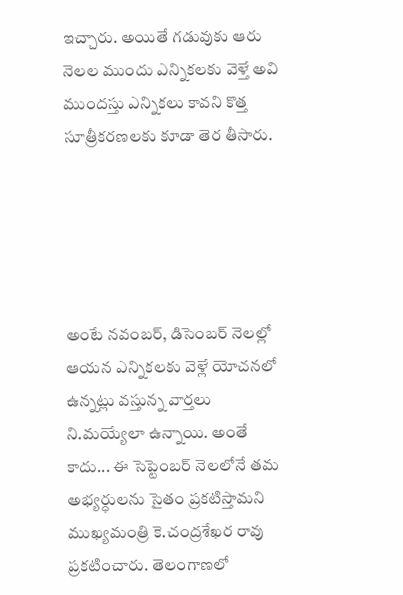ఇచ్చారు. అయితే గడువుకు ఆరు నెలల ముందు ఎన్నికలకు వెళ్తే అవి ముందస్తు ఎన్నికలు కావని కొత్త సూత్రీకరణలకు కూడా తెర తీసారు.





అంటే నవంబర్, డిసెంబర్ నెలల్లో ఆయన ఎన్నికలకు వెళ్లే యోచనలో ఉన్నట్లు వస్తున్న వార్తలు ని.మయ్యేలా ఉన్నాయి. అంతే కాదు... ఈ సెప్టెంబర్ నెలలోనే తమ అభ్యర్ధులను సైతం ప్రకటిస్తామని ముఖ్యమంత్రి కె.చంద్రశేఖర రావు ప్రకటించారు. తెలంగాణలో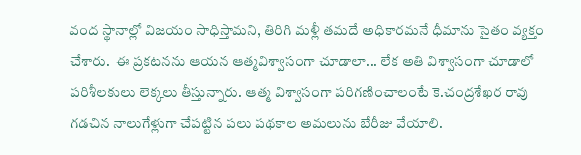వంద స్థానాల్లో విజయం సాధిస్తామని, తిరిగి మళ్లీ తమదే అధికారమనే ధీమాను సైతం వ్యక్తం చేశారు.  ఈ ప్రకటనను ఆయన ఆత్మవిశ్వాసంగా చూడాలా... లేక అతి విశ్వాసంగా చూడాలో పరిశీలకులు లెక్కలు తీస్తున్నారు. ఆత్మ విశ్వాసంగా పరిగణించాలంటే కె.చంద్రశేఖర రావు గడచిన నాలుగేళ్లుగా చేపట్టిన పలు పథకాల అమలును బేరీజు వేయాలి.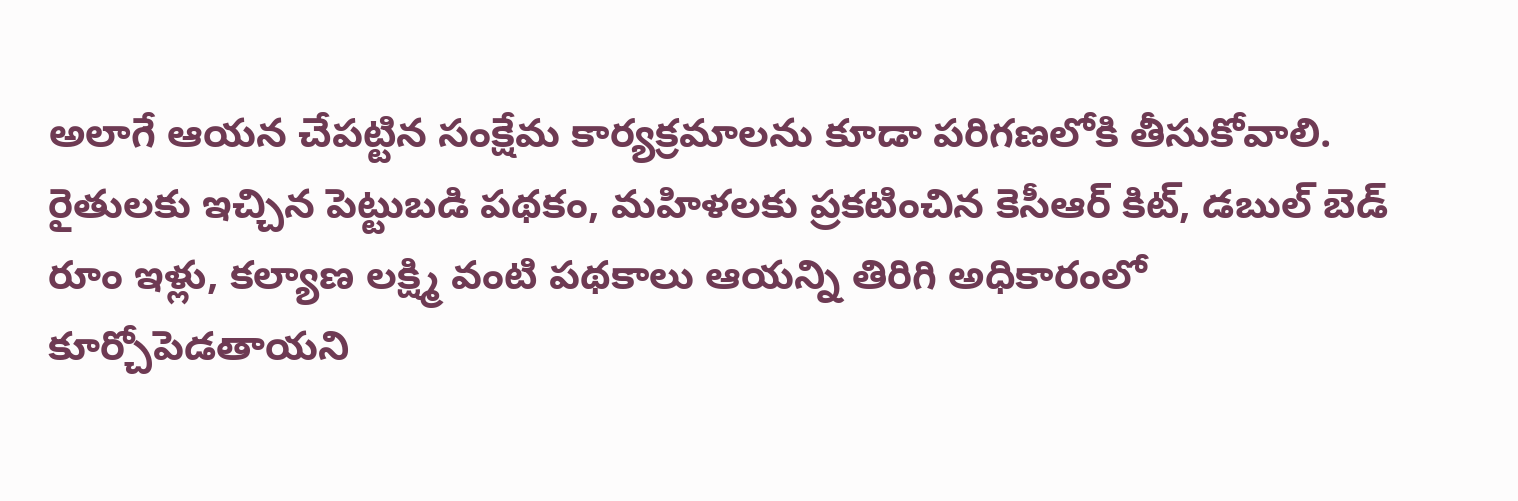అలాగే ఆయన చేపట్టిన సంక్షేమ కార్యక్రమాలను కూడా పరిగణలోకి తీసుకోవాలి. రైతులకు ఇచ్చిన పెట్టుబడి పథకం, మహిళలకు ప్రకటించిన కెసీఆర్ కిట్, డబుల్ బెడ్ రూం ఇళ్లు, కల్యాణ లక్ష్మి వంటి పథకాలు ఆయన్ని తిరిగి అధికారంలో కూర్చోపెడతాయని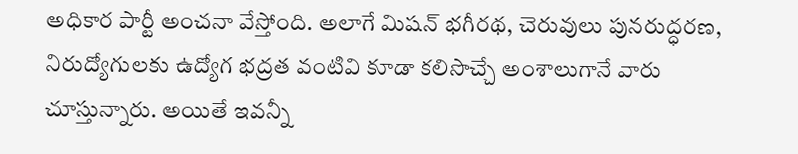అధికార పార్టీ అంచనా వేస్తోంది. అలాగే మిషన్ భగీరథ, చెరువులు పునరుద్ధరణ, నిరుద్యోగులకు ఉద్యోగ భద్రత వంటివి కూడా కలిసొచ్చే అంశాలుగానే వారు చూస్తున్నారు. అయితే ఇవన్నీ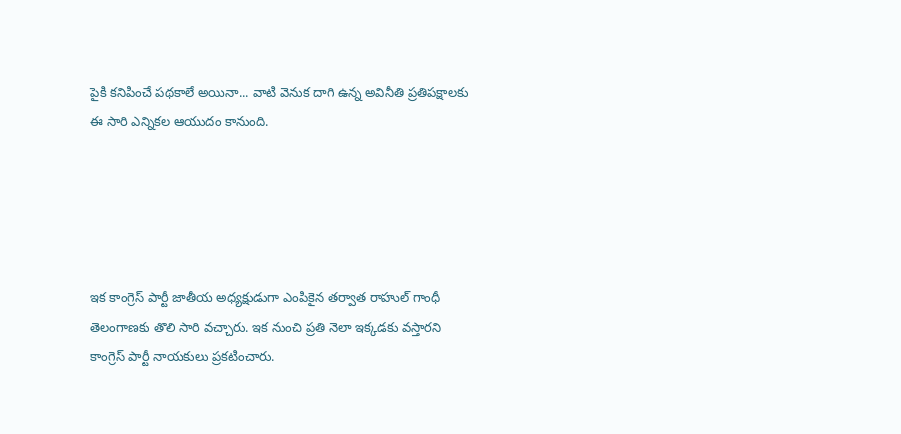పైకి కనిపించే పథకాలే అయినా... వాటి వెనుక దాగి ఉన్న అవినీతి ప్రతిపక్షాలకు ఈ సారి ఎన్నికల ఆయుదం కానుంది.





ఇక కాంగ్రెస్ పార్టీ జాతీయ అధ్యక్షుడుగా ఎంపికైన తర్వాత రాహుల్ గాంధీ తెలంగాణకు తొలి సారి వచ్చారు. ఇక నుంచి ప్రతి నెలా ఇక్కడకు వస్తారని కాంగ్రెస్ పార్టీ నాయకులు ప్రకటించారు.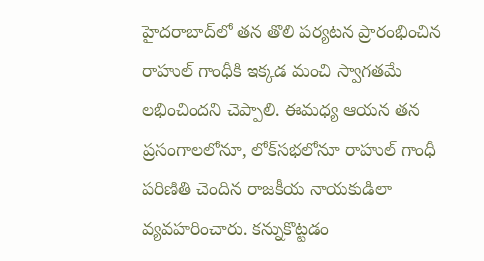హైదరాబాద్‌లో తన తొలి పర్యటన ప్రారంభించిన రాహుల్ గాంధీకి ఇక్కడ మంచి స్వాగతమే లభించిందని చెప్పాలి. ఈమధ్య ఆయన తన ప్రసంగాలలోనూ, లోక్‌సభలోనూ రాహుల్ గాంధీ పరిణితి చెందిన రాజకీయ నాయకుడిలా వ్యవహరించారు. కన్నుకొట్టడం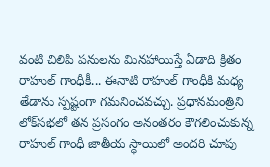వంటి చిలిపి పనులను మినహాయిస్తే ఏడాది క్రితం రాహుల్ గాంధీకీ... ఈనాటి రాహుల్ గాంధీకి మధ్య తేడాను స్పష్టంగా గమనించవచ్చు. ప్రధానమంత్రిని లోక్‌సభలో తన ప్రసంగం అనంతరం కౌగలించుకున్న రాహుల్ గాంధీ జాతీయ స్ధాయిలో అందరి చూపు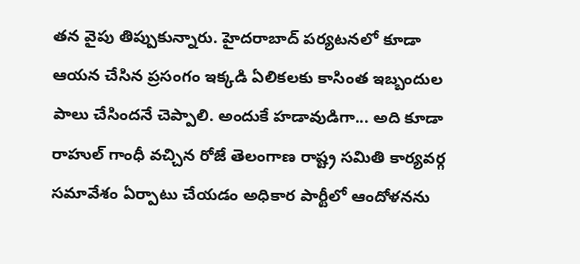తన వైపు తిప్పుకున్నారు. హైదరాబాద్ పర్యటనలో కూడా ఆయన చేసిన ప్రసంగం ఇక్కడి ఏలికలకు కాసింత ఇబ్బందుల పాలు చేసిందనే చెప్పాలి. అందుకే హడావుడిగా... అది కూడా రాహుల్ గాంధీ వచ్చిన రోజే తెలంగాణ రాష్ట్ర సమితి కార్యవర్గ సమావేశం ఏర్పాటు చేయడం అధికార పార్టీలో ఆందోళనను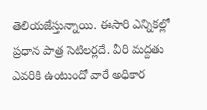తెలియజేస్తున్నాయి. ఈసారి ఎన్నికల్లో ప్రధాన పాత్ర సెటిలర్లదే. వీరి మద్దతు ఎవరికి ఉంటుందో వారే అధికార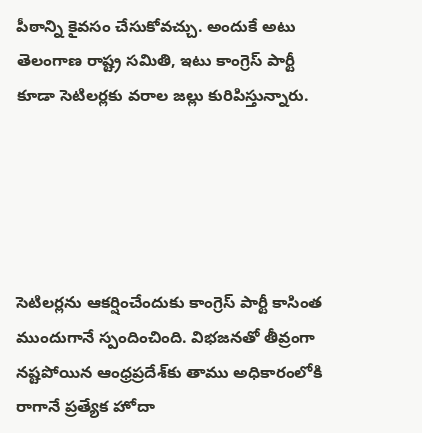పీఠాన్ని కైవసం చేసుకోవచ్చు. అందుకే అటు తెలంగాణ రాష్ట్ర సమితి, ఇటు కాంగ్రెస్ పార్టీ కూడా సెటిలర్లకు వరాల జల్లు కురిపిస్తున్నారు.





సెటిలర్లను ఆకర్షించేందుకు కాంగ్రెస్ పార్టీ కాసింత ముందుగానే స్పందించింది. విభజనతో తీవ్రంగా నష్టపోయిన ఆంధ్రప్రదేశ్‌కు తాము అధికారంలోకి రాగానే ప్రత్యేక హోదా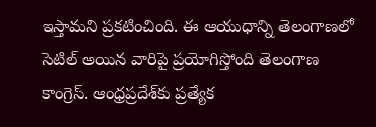ఇస్తామని ప్రకటించింది. ఈ ఆయుధాన్ని తెలంగాణలో సెటిల్ అయిన వారిపై ప్రయోగిస్తోంది తెలంగాణ కాంగ్రెస్. ఆంధ్రప్రదేశ్‌కు ప్రత్యేక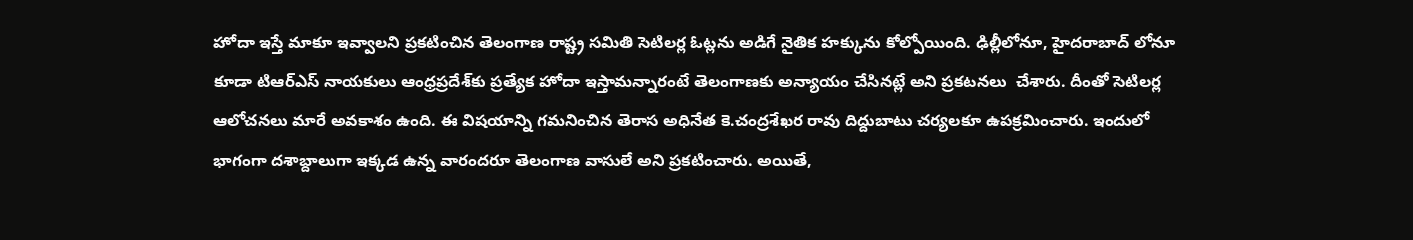హోదా ఇస్తే మాకూ ఇవ్వాలని ప్రకటించిన తెలంగాణ రాష్ట్ర సమితి సెటిలర్ల ఓట్లను అడిగే నైతిక హక్కును కోల్పోయింది. ఢిల్లీలోనూ, హైదరాబాద్ లోనూ కూడా టిఆర్ఎస్ నాయకులు ఆంధ్రప్రదేశ్‌కు ప్రత్యేక హోదా ఇస్తామన్నారంటే తెలంగాణకు అన్యాయం చేసినట్లే అని ప్రకటనలు  చేశారు. దీంతో సెటిలర్ల ఆలోచనలు మారే అవకాశం ఉంది. ఈ విషయాన్ని గమనించిన తెరాస అధినేత కె.చంద్రశేఖర రావు దిద్దుబాటు చర్యలకూ ఉపక్రమించారు. ఇందులో భాగంగా దశాబ్దాలుగా ఇక్కడ ఉన్న వారందరూ తెలంగాణ వాసులే అని ప్రకటించారు. అయితే,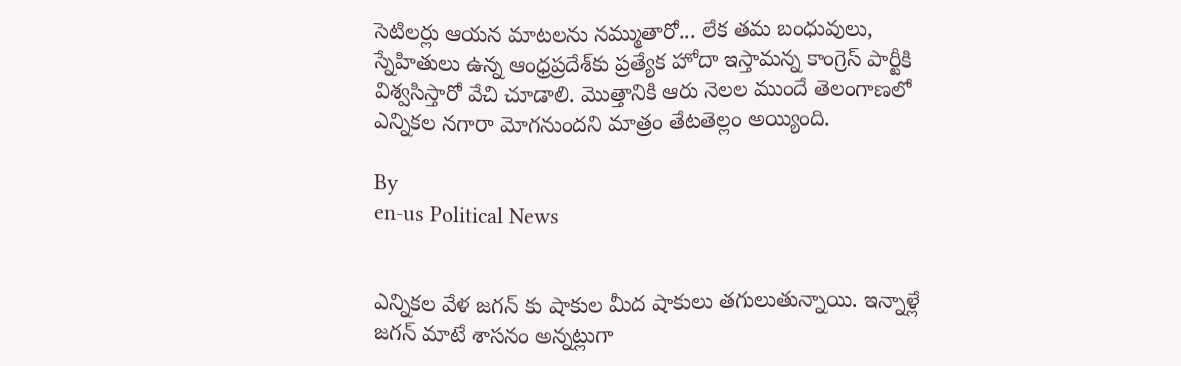సెటిలర్లు ఆయన మాటలను నమ్ముతారో... లేక తమ బంధువులు, స్నేహితులు ఉన్న ఆంధ్రప్రదేశ్‌కు ప్రత్యేక హోదా ఇస్తామన్న కాంగ్రెస్‌ పార్టీకి విశ్వసిస్తారో వేచి చూడాలి. మొత్తానికి ఆరు నెలల ముందే తెలంగాణలో ఎన్నికల నగారా మోగనుందని మాత్రం తేటతెల్లం అయ్యింది.

By
en-us Political News


ఎన్నికల వేళ జగన్ కు షాకుల మీద షాకులు తగులుతున్నాయి. ఇన్నాళ్లే జగన్ మాటే శాసనం అన్నట్లుగా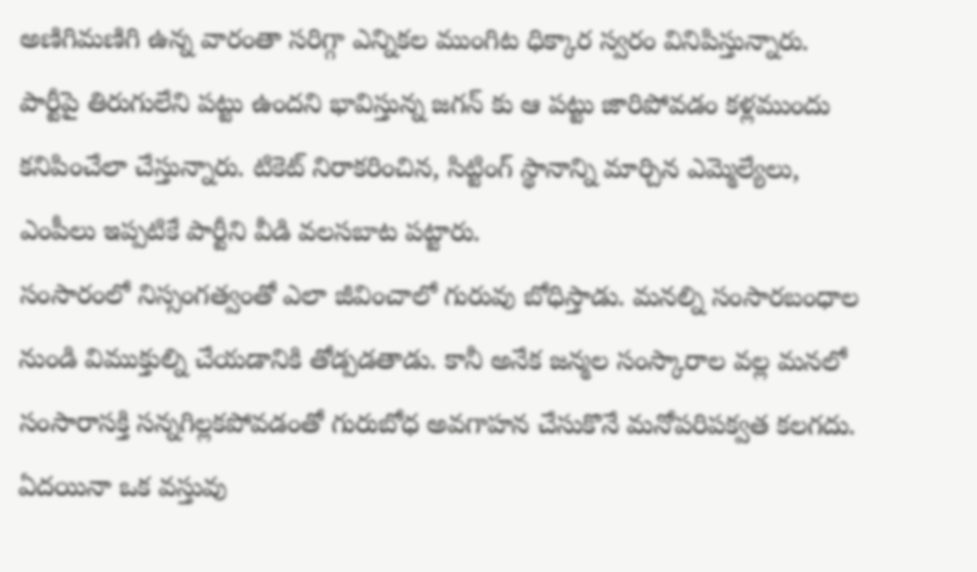అణిగిమణిగి ఉన్న వారంతా సరిగ్గా ఎన్నికల ముంగిట ధిక్కార స్వరం వినిపిస్తున్నారు. పార్టీపై తిరుగులేని పట్టు ఉందని భావిస్తున్న జగన్ కు ఆ పట్టు జారిపోవడం కళ్లముందు కనిపించేలా చేస్తున్నారు. టికెట్ నిరాకరించిన, సిట్టింగ్ స్థానాన్ని మార్చిన ఎమ్మెల్యేలు, ఎంపీలు ఇప్పటికే పార్టీని వీడి వలసబాట పట్టారు.
సంసారంలో నిస్సంగత్వంతో ఎలా జీవించాలో గురువు బోధిస్తాడు. మనల్ని సంసారబంధాల నుండి విముక్తుల్ని చేయడానికి తోడ్పడతాడు. కానీ అనేక జన్మల సంస్కారాల వల్ల మనలో సంసారాసక్తి సన్నగిల్లకపోవడంతో గురుబోధ అవగాహన చేసుకొనే మనోపరిపక్వత కలగదు.
ఏద‌యినా ఒక వ‌స్తువు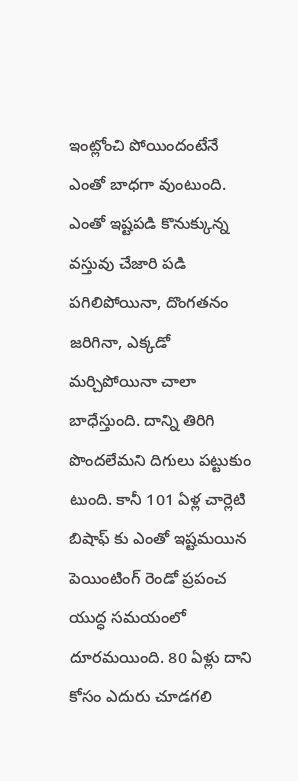ఇంట్లోంచి పోయిందంటేనే ఎంతో బాధ‌గా వుంటుంది. ఎంతో ఇష్ట‌ప‌డి కొనుక్కున్న వ‌స్తువు చేజారి ప‌డి ప‌గిలిపోయినా, దొంగ‌త‌నం జ‌రిగినా, ఎక్క‌డో మ‌ర్చిపోయినా చాలా బాధేస్తుంది. దాన్ని తిరిగి పొంద‌లేమ‌ని దిగులు ప‌ట్టుకుం టుంది. కానీ 101 ఏళ్ల చార్లెటి బిషాఫ్ కు ఎంతో ఇష్ట‌మ‌యిన పెయింటింగ్ రెండో ప్ర‌పంచ యుద్ధ స‌మ‌యంలో దూర‌మ‌యింది. 80 ఏళ్లు దాని కోసం ఎదురు చూడ‌గ‌లి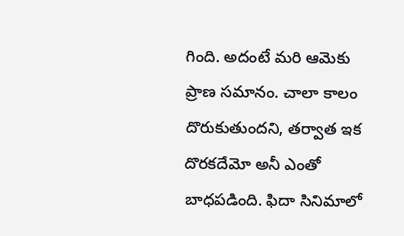గింది. అదంటే మ‌రి ఆమెకు ప్రాణ స‌మానం. చాలా కాలం దొరుకుతుంద‌ని, త‌ర్వాత ఇక దొర‌కదేమో అనీ ఎంతో బాధ‌పడింది. ఫిదా సినిమాలో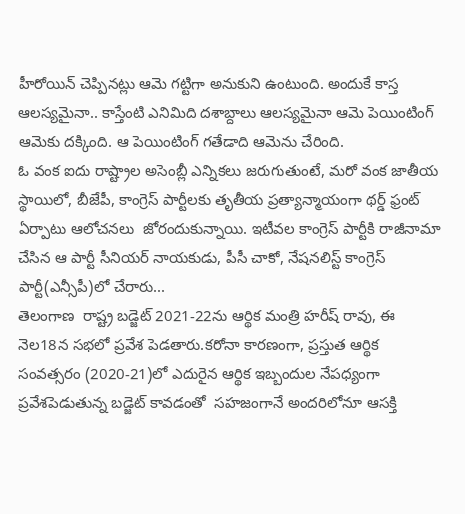హీరోయిన్ చెప్పినట్లు ఆమె గట్టిగా అనుకుని ఉంటుంది. అందుకే కాస్త ఆలస్యమైనా.. కాస్తేంటి ఎనిమిది దశాబ్దాలు ఆలస్యమైనా ఆమె పెయింటింగ్ ఆమెకు దక్కింది. ఆ పెయింటింగ్ గ‌తేడాది ఆమెను చేరింది.
ఓ వంక ఐదు రాష్ట్రాల అసెంబ్లీ ఎన్నికలు జరుగుతుంటే, మరో వంక జాతీయ స్థాయిలో, బీజేపీ, కాంగ్రెస్ పార్టీలకు తృతీయ ప్రత్యాన్మాయంగా థర్డ్ ఫ్రంట్ ఏర్పాటు ఆలోచనలు  జోరందుకున్నాయి. ఇటీవల కాంగ్రెస్ పార్టీకి రాజీనామా చేసిన ఆ పార్టీ సీనియర్ నాయకుడు, పీసీ చాకో, నేషనలిస్ట్ కాంగ్రెస్ పార్టీ(ఎన్సీపీ)లో చేరారు...
తెలంగాణ  రాష్ట్ర బడ్జెట్ 2021-22ను ఆర్థిక మంత్రి హరీష్ రావు, ఈ నెల18న సభలో ప్రవేశ పెడతారు.కరోనా కారణంగా, ప్రస్తుత ఆర్థిక సంవత్సరం (2020-21)లో ఎదురైన ఆర్థిక ఇబ్బందుల నేపధ్యంగా ప్రవేశపెడుతున్న బడ్జెట్ కావడంతో  సహజంగానే అందరిలోనూ ఆసక్తి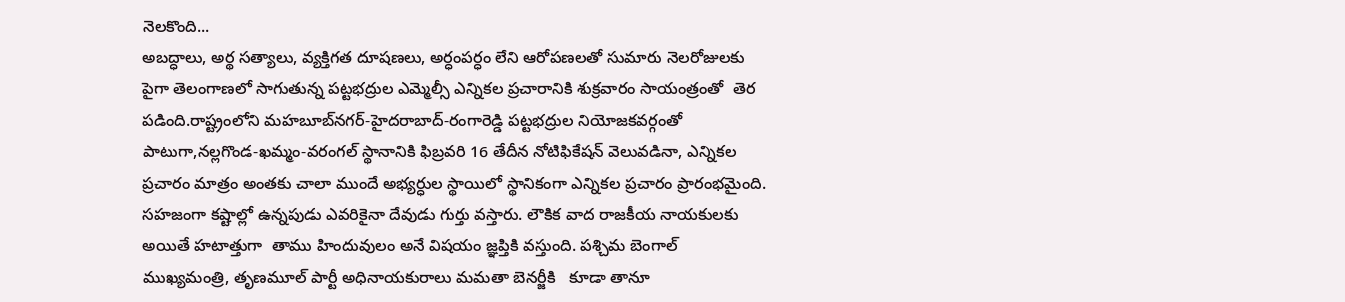నెలకొంది...
అబద్ధాలు, అర్థ సత్యాలు, వ్యక్తిగత దూషణలు, అర్ధంపర్ధం లేని ఆరోపణలతో సుమారు నెలరోజులకు పైగా తెలంగాణలో సాగుతున్న పట్టభద్రుల ఎమ్మెల్సీ ఎన్నికల ప్రచారానికి శుక్రవారం సాయంత్రంతో  తెర పడింది.రాష్ట్రంలోని మహబూబ్‌నగర్‌-హైదరాబాద్‌-రంగారెడ్డి పట్టభద్రుల నియోజకవర్గంతో పాటుగా,నల్లగొండ-ఖమ్మం-వరంగల్‌ స్థానానికి ఫిబ్రవరి 16 తేదీన నోటిఫికేషన్ వెలువడినా, ఎన్నికల ప్రచారం మాత్రం అంతకు చాలా ముందే అభ్యర్ధుల స్థాయిలో స్థానికంగా ఎన్నికల ప్రచారం ప్రారంభమైంది.
సహజంగా కష్టాల్లో ఉన్నపుడు ఎవరికైనా దేవుడు గుర్తు వస్తారు. లౌకిక వాద రాజకీయ నాయకులకు అయితే హటాత్తుగా  తాము హిందువులం అనే విషయం జ్ఞప్తికి వస్తుంది. పశ్చిమ బెంగాల్ ముఖ్యమంత్రి, తృణమూల్ పార్టీ అధినాయకురాలు మమతా బెనర్జీకి   కూడా తానూ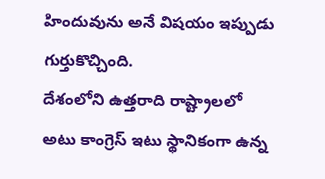హిందువును అనే విషయం ఇప్పుడు గుర్తుకొచ్చింది.
దేశంలోని ఉత్తరాది రాష్ట్రాలలో అటు కాంగ్రెస్ ఇటు స్థానికంగా ఉన్న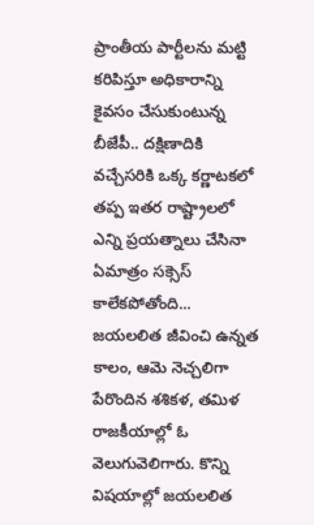ప్రాంతీయ పార్టీలను మట్టి కరిపిస్తూ అధికారాన్ని కైవసం చేసుకుంటున్న బీజేపీ.. దక్షిణాదికి వచ్చేసరికి ఒక్క కర్ణాటకలో తప్ప ఇతర రాష్ట్రాలలో ఎన్ని ప్రయత్నాలు చేసినా ఏమాత్రం సక్సెస్ కాలేకపోతోంది...
జయలలిత జీవించి ఉన్నత కాలం, ఆమె నెచ్చలిగా పేరొందిన శశికళ, తమిళ రాజకీయాల్లో ఓ వెలుగువెలిగారు. కొన్ని విషయాల్లో జయలలిత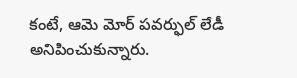కంటే, ఆమె మోర్ పవర్ఫుల్ లేడీ అనిపించుకున్నారు.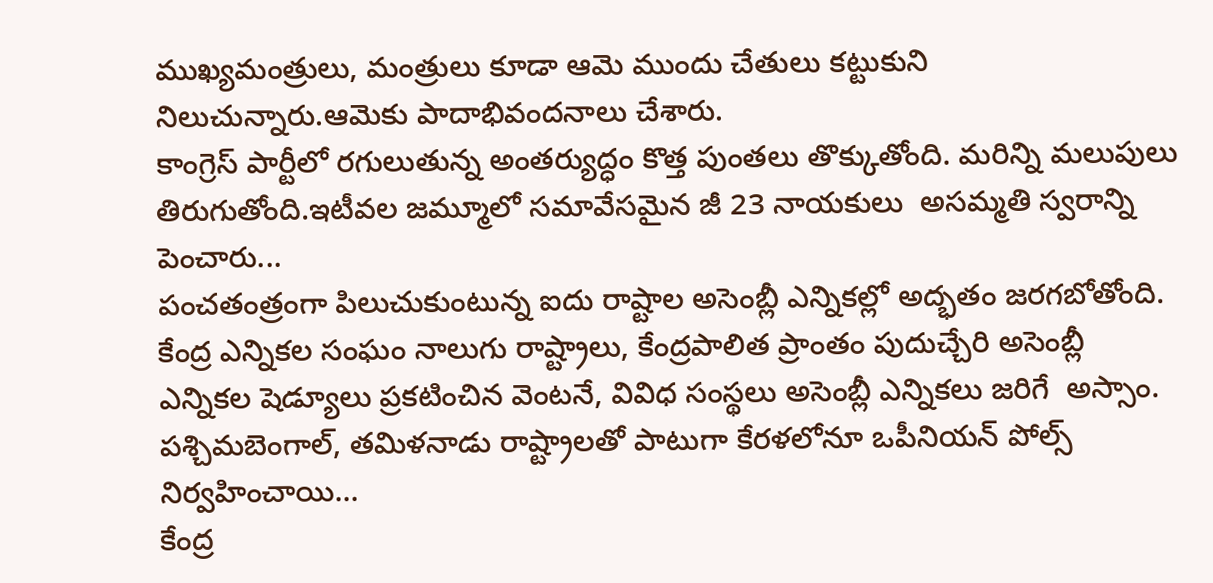ముఖ్యమంత్రులు, మంత్రులు కూడా ఆమె ముందు చేతులు కట్టుకుని నిలుచున్నారు.ఆమెకు పాదాభివందనాలు చేశారు.
కాంగ్రెస్ పార్టీలో రగులుతున్న అంతర్యుద్ధం కొత్త పుంతలు తొక్కుతోంది. మరిన్ని మలుపులు తిరుగుతోంది.ఇటీవల జమ్మూలో సమావేసమైన జీ 23 నాయకులు  అసమ్మతి స్వరాన్ని పెంచారు...
పంచతంత్రంగా పిలుచుకుంటున్న ఐదు రాష్టాల అసెంబ్లీ ఎన్నికల్లో అద్భతం జరగబోతోంది. కేంద్ర ఎన్నికల సంఘం నాలుగు రాష్ట్రాలు, కేంద్రపాలిత ప్రాంతం పుదుచ్చేరి అసెంబ్లీ ఎన్నికల షెడ్యూలు ప్రకటించిన వెంటనే, వివిధ సంస్థలు అసెంబ్లీ ఎన్నికలు జరిగే  అస్సాం. పశ్చిమబెంగాల్, తమిళనాడు రాష్ట్రాలతో పాటుగా కేరళలోనూ ఒపీనియన్ పోల్స్ నిర్వహించాయి...
కేంద్ర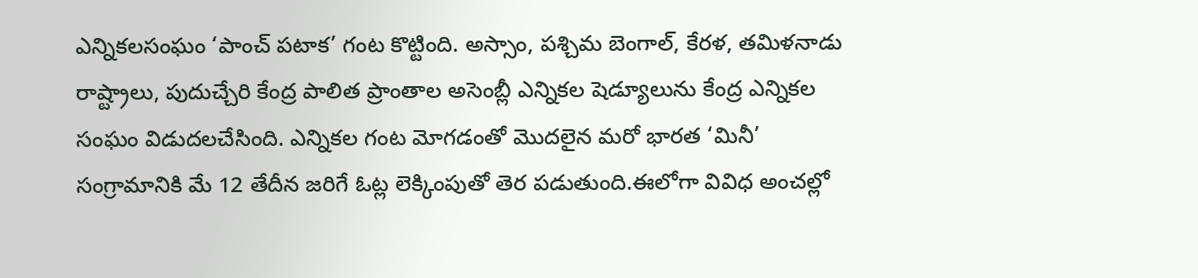ఎన్నికలసంఘం ‘పాంచ్ పటాక’ గంట కొట్టింది. అస్సాం, పశ్చిమ బెంగాల్, కేరళ, తమిళనాడు రాష్ట్రాలు, పుదుచ్చేరి కేంద్ర పాలిత ప్రాంతాల అసెంబ్లీ ఎన్నికల షెడ్యూలును కేంద్ర ఎన్నికల సంఘం విడుదలచేసింది. ఎన్నికల గంట మోగడంతో మొదలైన మరో భారత ‘మినీ’  సంగ్రామానికి మే 12 తేదీన జరిగే ఓట్ల లెక్కింపుతో తెర పడుతుంది.ఈలోగా వివిధ అంచల్లో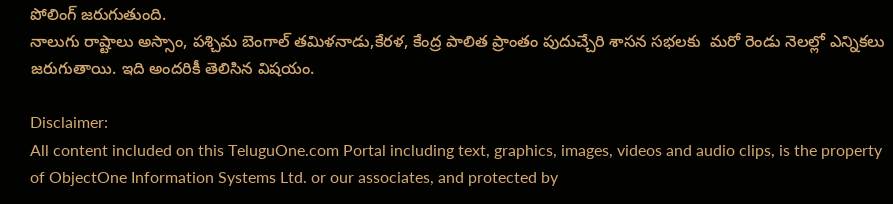పోలింగ్ జరుగుతుంది.
నాలుగు రాష్టాలు అస్సాం, పశ్చిమ బెంగాల్ తమిళనాడు,కేరళ, కేంద్ర పాలిత ప్రాంతం పుదుచ్చేరి శాసన సభలకు  మరో రెండు నెలల్లో ఎన్నికలు జరుగుతాయి. ఇది అందరికీ తెలిసిన విషయం.

Disclaimer:
All content included on this TeluguOne.com Portal including text, graphics, images, videos and audio clips, is the property of ObjectOne Information Systems Ltd. or our associates, and protected by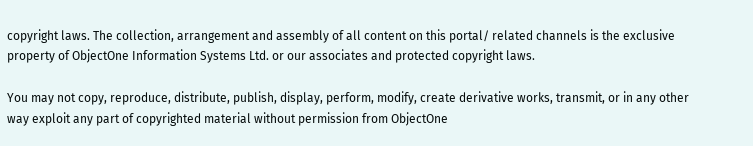copyright laws. The collection, arrangement and assembly of all content on this portal/ related channels is the exclusive property of ObjectOne Information Systems Ltd. or our associates and protected copyright laws.

You may not copy, reproduce, distribute, publish, display, perform, modify, create derivative works, transmit, or in any other way exploit any part of copyrighted material without permission from ObjectOne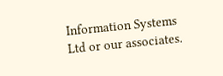Information Systems Ltd or our associates.